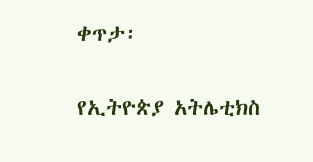ቀጥታ፡

የኢትዮጵያ አትሌቲክስ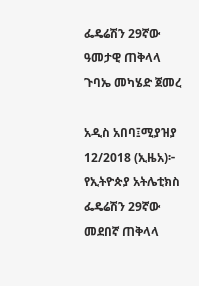ፌዴሬሽን 29ኛው ዓመታዊ ጠቅላላ ጉባኤ መካሄድ ጀመረ

አዲስ አበባ፤ሚያዝያ 12/2018 (ኢዜአ)፦ የኢትዮጵያ አትሌቲክስ ፌዴሬሽን 29ኛው መደበኛ ጠቅላላ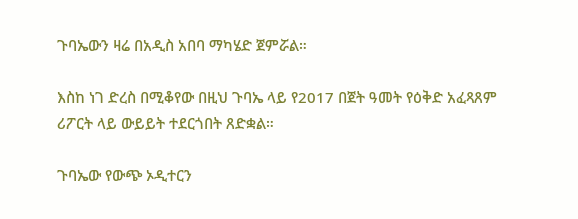ጉባኤውን ዛሬ በአዲስ አበባ ማካሄድ ጀምሯል።

እስከ ነገ ድረስ በሚቆየው በዚህ ጉባኤ ላይ የ2017 በጀት ዓመት የዕቅድ አፈጻጸም ሪፖርት ላይ ውይይት ተደርጎበት ጸድቋል።

ጉባኤው የውጭ ኦዲተርን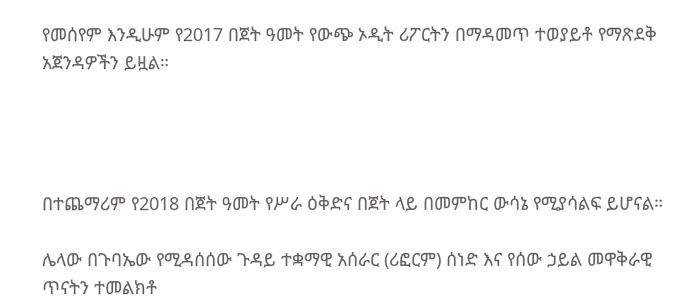የመሰየም እንዲሁም የ2017 በጀት ዓመት የውጭ ኦዲት ሪፖርትን በማዳመጥ ተወያይቶ የማጽደቅ አጀንዳዎችን ይዟል።




በተጨማሪም የ2018 በጀት ዓመት የሥራ ዕቅድና በጀት ላይ በመምከር ውሳኔ የሚያሳልፍ ይሆናል።

ሌላው በጉባኤው የሚዳሰሰው ጉዳይ ተቋማዊ አሰራር (ሪፎርም) ሰነድ እና የሰው ኃይል መዋቅራዊ ጥናትን ተመልክቶ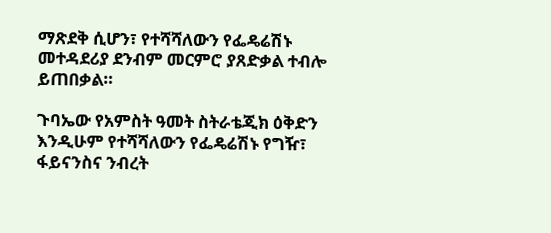ማጽደቅ ሲሆን፣ የተሻሻለውን የፌዴሬሽኑ መተዳደሪያ ደንብም መርምሮ ያጸድቃል ተብሎ ይጠበቃል።

ጉባኤው የአምስት ዓመት ስትራቴጂክ ዕቅድን እንዲሁም የተሻሻለውን የፌዴሬሽኑ የግዥ፣ ፋይናንስና ንብረት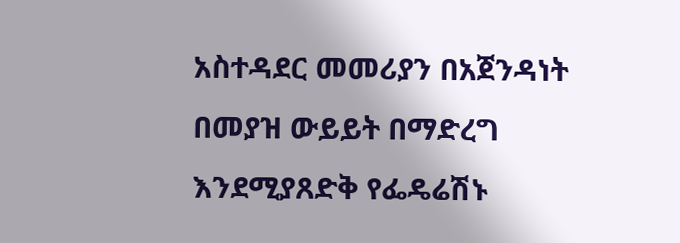አስተዳደር መመሪያን በአጀንዳነት በመያዝ ውይይት በማድረግ እንደሚያጸድቅ የፌዴሬሽኑ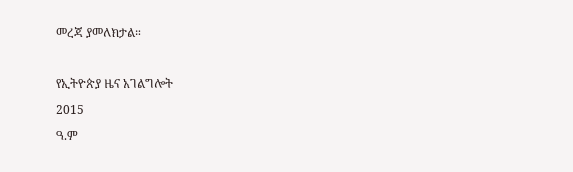መረጃ ያመለክታል።

የኢትዮጵያ ዜና አገልግሎት
2015
ዓ.ም